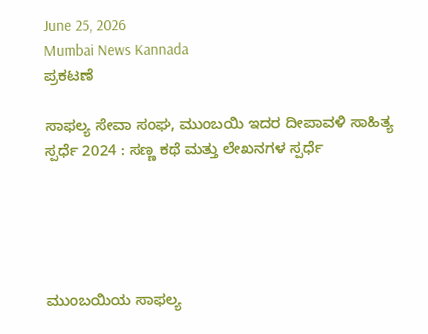June 25, 2026
Mumbai News Kannada
ಪ್ರಕಟಣೆ

ಸಾಫಲ್ಯ ಸೇವಾ ಸಂಘ, ಮುಂಬಯಿ ಇದರ ದೀಪಾವಳಿ ಸಾಹಿತ್ಯ ಸ್ಪರ್ಧೆ 2024 : ಸಣ್ಣ ಕಥೆ ಮತ್ತು ಲೇಖನಗಳ ಸ್ಪರ್ಧೆ





ಮುಂಬಯಿಯ ಸಾಫಲ್ಯ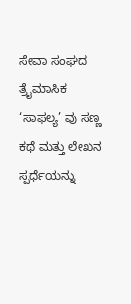ಸೇವಾ ಸಂಘದ ತ್ರೈಮಾಸಿಕ ‘ಸಾಫಲ್ಯ’ ವು ಸಣ್ಣ ಕಥೆ ಮತ್ತು ಲೇಖನ ಸ್ಪರ್ಧೆಯನ್ನು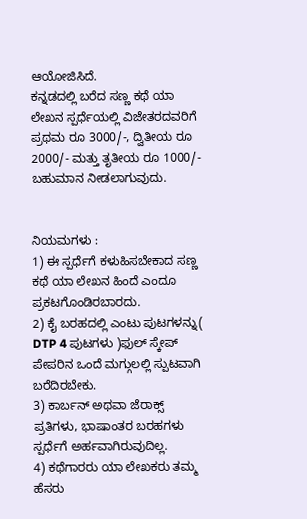ಆಯೋಜಿಸಿದೆ.
ಕನ್ನಡದಲ್ಲಿ ಬರೆದ ಸಣ್ಣ ಕಥೆ ಯಾ ಲೇಖನ ಸ್ಪರ್ಧೆಯಲ್ಲಿ ವಿಜೇತರದವರಿಗೆ ಪ್ರಥಮ ರೂ 3000/-, ದ್ವಿತೀಯ ರೂ 2000/- ಮತ್ತು ತೃತೀಯ ರೂ 1000/- ಬಹುಮಾನ ನೀಡಲಾಗುವುದು.


ನಿಯಮಗಳು :
1) ಈ ಸ್ಪರ್ಧೆಗೆ ಕಳುಹಿಸಬೇಕಾದ ಸಣ್ಣ ಕಥೆ ಯಾ ಲೇಖನ ಹಿಂದೆ ಎಂದೂ ಪ್ರಕಟಗೊಂಡಿರಬಾರದು.
2) ಕೈ ಬರಹದಲ್ಲಿ ಎಂಟು ಪುಟಗಳನ್ನು( DTP 4 ಪುಟಗಳು )ಫುಲ್ ಸ್ಕೇಪ್ ಪೇಪರಿನ ಒಂದೆ ಮಗ್ಗುಲಲ್ಲಿ ಸ್ಪುಟವಾಗಿ ಬರೆದಿರಬೇಕು.
3) ಕಾರ್ಬನ್ ಅಥವಾ ಜೆರಾಕ್ಸ್ ಪ್ರತಿಗಳು, ಭಾಷಾಂತರ ಬರಹಗಳು ಸ್ಪರ್ಧೆಗೆ ಅರ್ಹವಾಗಿರುವುದಿಲ್ಲ.
4) ಕಥೆಗಾರರು ಯಾ ಲೇಖಕರು ತಮ್ಮ ಹೆಸರು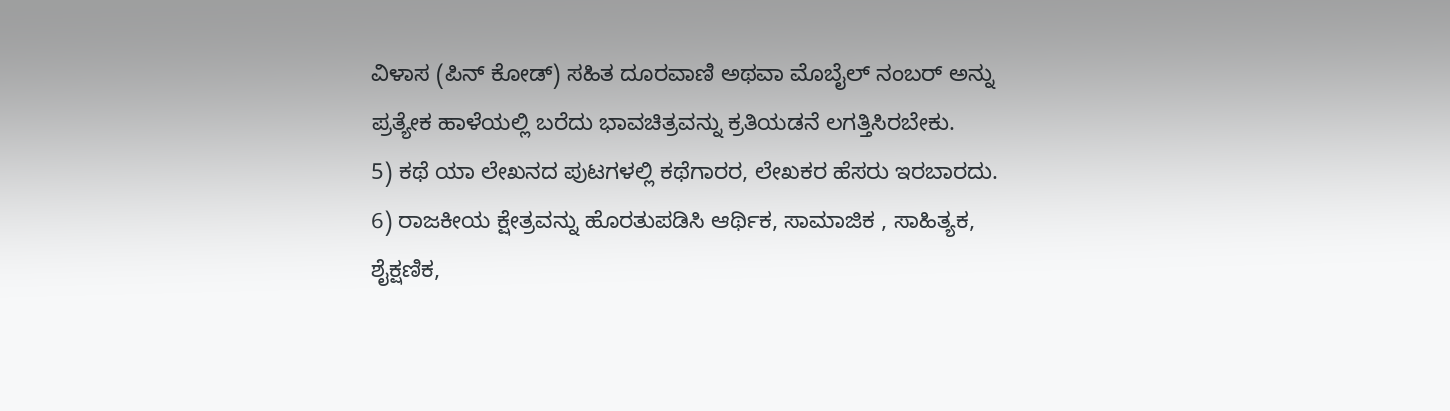ವಿಳಾಸ (ಪಿನ್ ಕೋಡ್) ಸಹಿತ ದೂರವಾಣಿ ಅಥವಾ ಮೊಬೈಲ್ ನಂಬರ್ ಅನ್ನು ಪ್ರತ್ಯೇಕ ಹಾಳೆಯಲ್ಲಿ ಬರೆದು ಭಾವಚಿತ್ರವನ್ನು ಕ್ರತಿಯಡನೆ ಲಗತ್ತಿಸಿರಬೇಕು.
5) ಕಥೆ ಯಾ ಲೇಖನದ ಪುಟಗಳಲ್ಲಿ ಕಥೆಗಾರರ, ಲೇಖಕರ ಹೆಸರು ಇರಬಾರದು.
6) ರಾಜಕೀಯ ಕ್ಷೇತ್ರವನ್ನು ಹೊರತುಪಡಿಸಿ ಆರ್ಥಿಕ, ಸಾಮಾಜಿಕ , ಸಾಹಿತ್ಯಕ, ಶೈಕ್ಷಣಿಕ,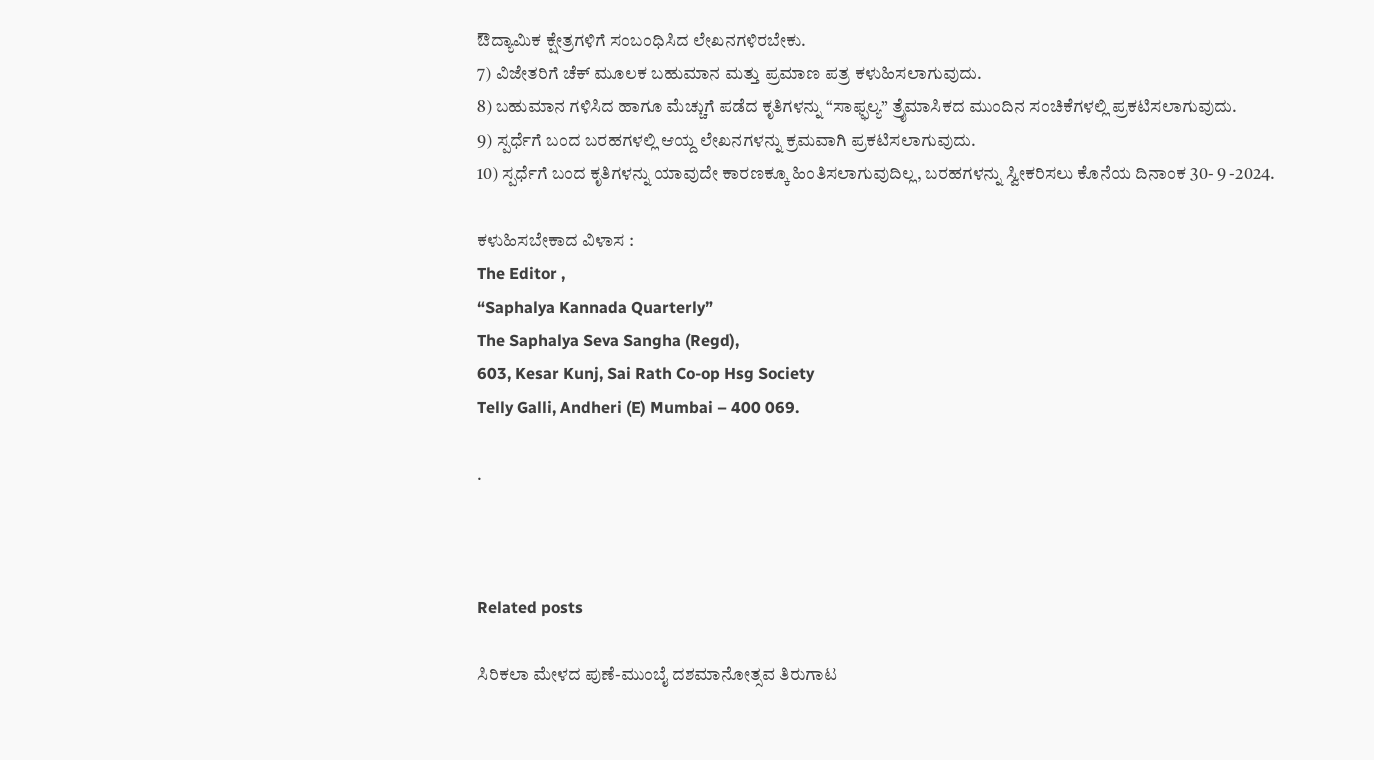ಔದ್ಯಾಮಿಕ ಕ್ಷೇತ್ರಗಳಿಗೆ ಸಂಬಂಧಿಸಿದ ಲೇಖನಗಳಿರಬೇಕು.
7) ವಿಜೇತರಿಗೆ ಚೆಕ್ ಮೂಲಕ ಬಹುಮಾನ ಮತ್ತು ಪ್ರಮಾಣ ಪತ್ರ ಕಳುಹಿಸಲಾಗುವುದು.
8) ಬಹುಮಾನ ಗಳಿಸಿದ ಹಾಗೂ ಮೆಚ್ಚುಗೆ ಪಡೆದ ಕೃತಿಗಳನ್ನು “ಸಾಫ್ಫಲ್ಯ” ತ್ರೈಮಾಸಿಕದ ಮುಂದಿನ ಸಂಚಿಕೆಗಳಲ್ಲಿ ಪ್ರಕಟಿಸಲಾಗುವುದು.
9) ಸ್ಪರ್ಧೆಗೆ ಬಂದ ಬರಹಗಳಲ್ಲಿ ಆಯ್ದ ಲೇಖನಗಳನ್ನು ಕ್ರಮವಾಗಿ ಪ್ರಕಟಿಸಲಾಗುವುದು.
10) ಸ್ಪರ್ಧೆಗೆ ಬಂದ ಕೃತಿಗಳನ್ನು ಯಾವುದೇ ಕಾರಣಕ್ಕೂ ಹಿಂತಿಸಲಾಗುವುದಿಲ್ಲ, ಬರಹಗಳನ್ನು ಸ್ವೀಕರಿಸಲು ಕೊನೆಯ ದಿನಾಂಕ 30- 9 -2024.

ಕಳುಹಿಸಬೇಕಾದ ವಿಳಾಸ :
The Editor ,
“Saphalya Kannada Quarterly”
The Saphalya Seva Sangha (Regd),
603, Kesar Kunj, Sai Rath Co-op Hsg Society
Telly Galli, Andheri (E) Mumbai – 400 069.

.



Related posts

ಸಿರಿಕಲಾ ಮೇಳದ ಪುಣೆ-ಮುಂಬೈ ದಶಮಾನೋತ್ಸವ ತಿರುಗಾಟ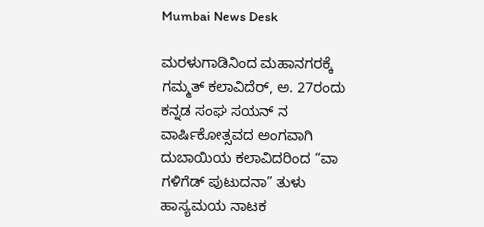Mumbai News Desk

ಮರಳುಗಾಡಿನಿಂದ ಮಹಾನಗರಕ್ಕೆ ಗಮ್ಮತ್ ಕಲಾವಿದೆರ್, ಅ. 27ರಂದು ಕನ್ನಡ ಸಂಘ ಸಯನ್ ನ ವಾರ್ಷಿಕೋತ್ಸವದ ಅಂಗವಾಗಿ ದುಬಾಯಿಯ ಕಲಾವಿದರಿಂದ “ವಾ ಗಳಿಗೆಡ್ ಪುಟುದನಾ” ತುಳು ಹಾಸ್ಯಮಯ ನಾಟಕ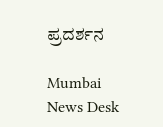ಪ್ರದರ್ಶನ

Mumbai News Desk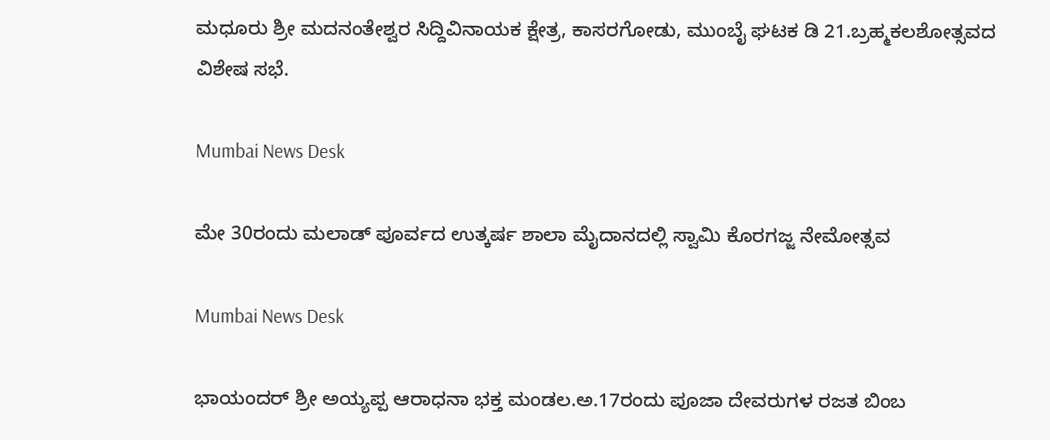ಮಧೂರು ಶ್ರೀ ಮದನಂತೇಶ್ವರ ಸಿದ್ದಿವಿನಾಯಕ ಕ್ಷೇತ್ರ, ಕಾಸರಗೋಡು, ಮುಂಬೈ ಘಟಕ ಡಿ 21.ಬ್ರಹ್ಮಕಲಶೋತ್ಸವದ ವಿಶೇಷ ಸಭೆ.

Mumbai News Desk

ಮೇ 30ರಂದು ಮಲಾಡ್ ಪೂರ್ವದ ಉತ್ಕರ್ಷ ಶಾಲಾ ಮೈದಾನದಲ್ಲಿ ಸ್ವಾಮಿ ಕೊರಗಜ್ಜ ನೇಮೋತ್ಸವ

Mumbai News Desk

ಭಾಯಂದರ್ ಶ್ರೀ ಅಯ್ಯಪ್ಪ ಆರಾಧನಾ ಭಕ್ತ ಮಂಡಲ.ಅ.17ರಂದು ಪೂಜಾ ದೇವರುಗಳ ರಜತ ಬಿಂಬ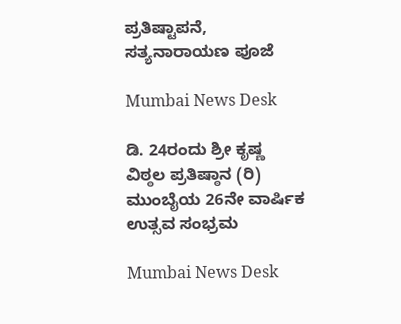ಪ್ರತಿಷ್ಟಾಪನೆ, ಸತ್ಯನಾರಾಯಣ ಪೂಜೆ

Mumbai News Desk

ಡಿ. 24ರಂದು ಶ್ರೀ ಕೃಷ್ಣ ವಿಠ್ಠಲ ಪ್ರತಿಷ್ಠಾನ (ರಿ) ಮುಂಬೈಯ 26ನೇ ವಾರ್ಷಿಕ ಉತ್ಸವ ಸಂಭ್ರಮ

Mumbai News Desk